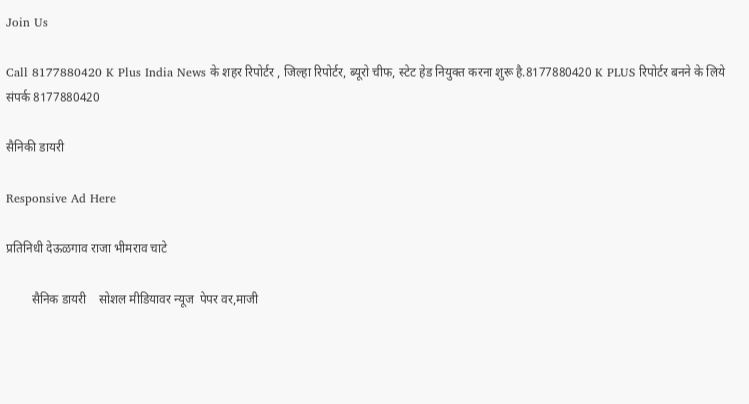Join Us

Call 8177880420 K Plus India News के शहर रिपोर्टर , जिल्हा रिपोर्टर, ब्यूरो चीफ, स्टेट हेड नियुक्त करना शुरू है.8177880420 K PLUS रिपोर्टर बनने के लिये संपर्क 8177880420

सैनिकी डायरी

Responsive Ad Here

प्रतिनिधी देऊळगाव राजा भीमराव चाटे

        सैनिक डायरी    सोशल मीडियावर न्यूज  पेपर वर,माजी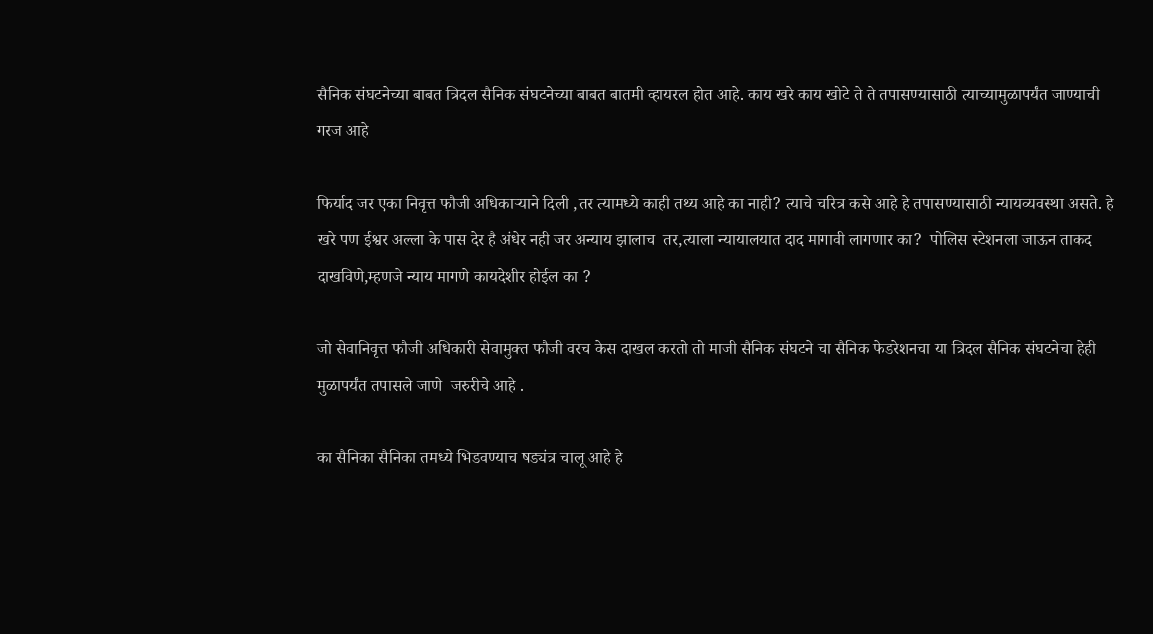सैनिक संघटनेच्या बाबत त्रिदल सैनिक संघटनेच्या बाबत बातमी व्हायरल होत आहे. काय खरे काय खोटे ते ते तपासण्यासाठी त्याच्यामुळापर्यंत जाण्याची गरज आहे

फिर्याद जर एका निवृत्त फौजी अधिकाऱ्याने दिली ,तर त्यामध्ये काही तथ्य आहे का नाही? त्याचे चरित्र कसे आहे हे तपासण्यासाठी न्यायव्यवस्था असते. हे खरे पण ईश्वर अल्ला के पास देर है अंधेर नही जर अन्याय झालाच  तर,त्याला न्यायालयात दाद मागावी लागणार का?  पोलिस स्टेशनला जाऊन ताकद दाखविणे,म्हणजे न्याय मागणे कायदेशीर होईल का ?

जो सेवानिवृत्त फौजी अधिकारी सेवामुक्त फौजी वरच केस दाखल करतो तो माजी सैनिक संघटने चा सैनिक फेडरेशनचा या त्रिदल सैनिक संघटनेचा हेही मुळापर्यंत तपासले जाणे  जरुरीचे आहे .

का सैनिका सैनिका तमध्ये भिडवण्याच षड्यंत्र चालू आहे हे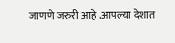जाणणे जरुरी आहे .आपल्या देशात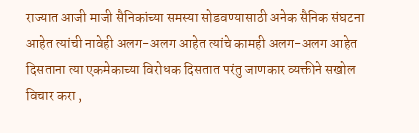राज्यात आजी माजी सैनिकांच्या समस्या सोडवण्यासाठी अनेक सैनिक संघटना आहेत त्यांची नावेही अलग-अलग आहेत त्यांचे कामही अलग-अलग आहेत दिसताना त्या एकमेकाच्या विरोधक दिसतात परंतु जाणकार व्यक्तीने सखोल विचार करा ,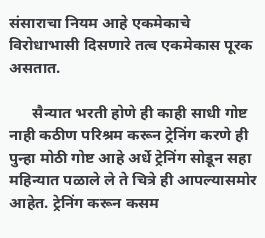संसाराचा नियम आहे एकमेकाचे विरोधाभासी दिसणारे तत्व एकमेकास पूरक असतात.

      सैन्यात भरती होणे ही काही साधी गोष्ट नाही कठीण परिश्रम करून ट्रेनिंग करणे ही पुन्हा मोठी गोष्ट आहे अर्धे ट्रेनिंग सोडून सहा महिन्यात पळाले ले ते चित्रे ही आपल्यासमोर आहेत. ट्रेनिंग करून कसम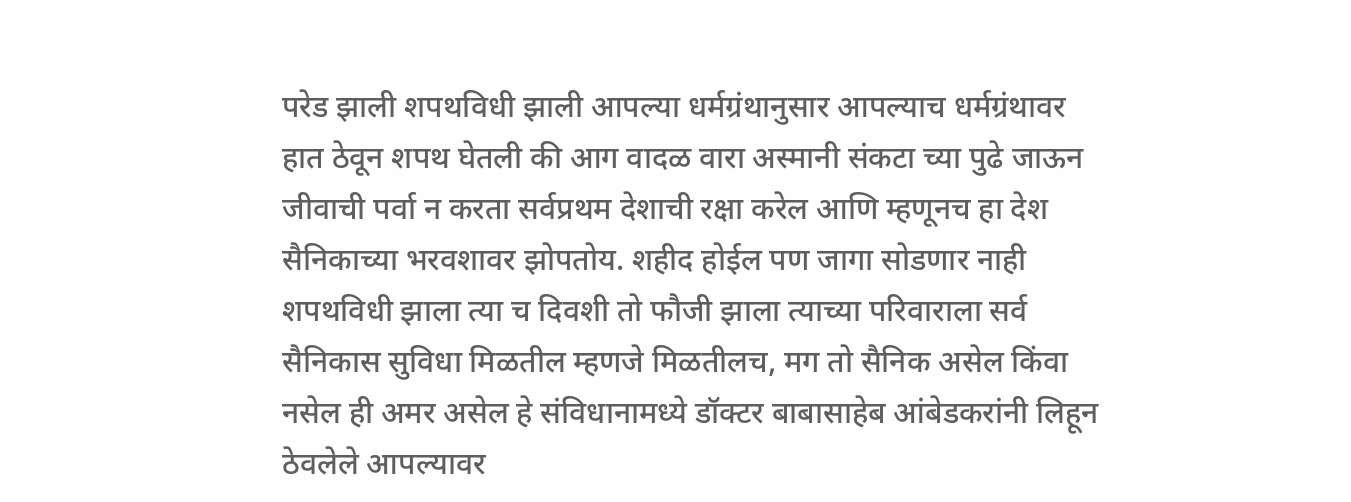परेड झाली शपथविधी झाली आपल्या धर्मग्रंथानुसार आपल्याच धर्मग्रंथावर हात ठेवून शपथ घेतली की आग वादळ वारा अस्मानी संकटा च्या पुढे जाऊन जीवाची पर्वा न करता सर्वप्रथम देशाची रक्षा करेल आणि म्हणूनच हा देश सैनिकाच्या भरवशावर झोपतोय. शहीद होईल पण जागा सोडणार नाही शपथविधी झाला त्या च दिवशी तो फौजी झाला त्याच्या परिवाराला सर्व सैनिकास सुविधा मिळतील म्हणजे मिळतीलच, मग तो सैनिक असेल किंवा नसेल ही अमर असेल हे संविधानामध्ये डॉक्टर बाबासाहेब आंबेडकरांनी लिहून ठेवलेले आपल्यावर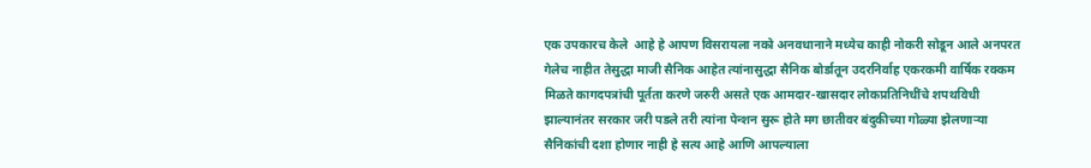एक उपकारच केले  आहे हे आपण विसरायला नको अनवधानाने मध्येच काही नोकरी सोडून आले अनपरत गेलेच नाहीत तेसुद्धा माजी सैनिक आहेत त्यांनासुद्धा सैनिक बोर्डातून उदरनिर्वाह एकरकमी वार्षिक रक्कम मिळते कागदपत्रांची पूर्तता करणे जरुरी असते एक आमदार-खासदार लोकप्रतिनिधींचे शपथविधी झाल्यानंतर सरकार जरी पडले तरी त्यांना पेन्शन सुरू होते मग छातीवर बंदुकीच्या गोळ्या झेलणाऱ्या सैनिकांची दशा होणार नाही हे सत्य आहे आणि आपल्याला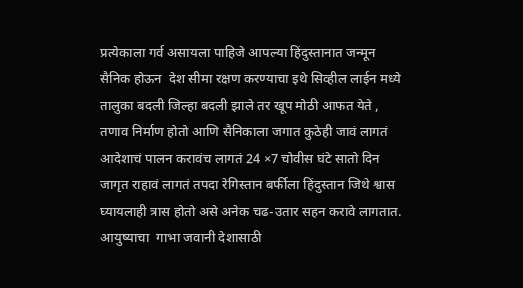प्रत्येकाला गर्व असायला पाहिजे आपल्या हिंदुस्तानात जन्मून सैनिक होऊन  देश सीमा रक्षण करण्याचा इथे सिव्हील लाईन मध्ये तालुका बदली जिल्हा बदली झाले तर खूप मोठी आफत येते , तणाव निर्माण होतो आणि सैनिकाला जगात कुठेही जावं लागतं आदेशाचं पालन करावंच लागतं 24 ×7 चोवीस घंटे सातो दिन जागृत राहावं लागतं तपदा रेगिस्तान बर्फीला हिंदुस्तान जिथे श्वास घ्यायलाही त्रास होतो असे अनेक चढ-उतार सहन करावे लागतात. आयुष्याचा  गाभा जवानी देशासाठी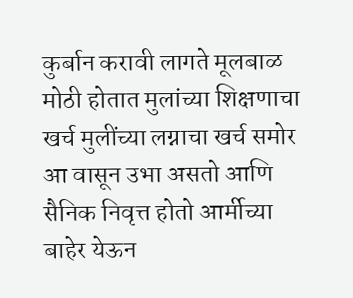कुर्बान करावी लागते मूलबाळ मोठी होतात मुलांच्या शिक्षणाचा खर्च मुलींच्या लग्नाचा खर्च समोर आ वासून उभा असतो आणि सैनिक निवृत्त होतो आर्मीच्या  बाहेर येऊन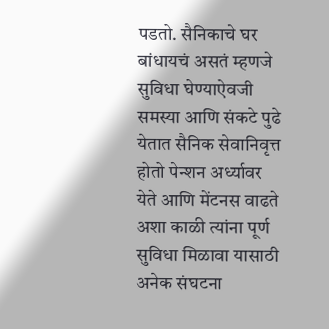पडतो. सैनिकाचे घर बांधायचं असतं म्हणजे सुविधा घेण्याऐवजी समस्या आणि संकटे पुढे येतात सैनिक सेवानिवृत्त होतो पेन्शन अर्ध्यावर येते आणि मेंटनस वाढते अशा काळी त्यांना पूर्ण सुविधा मिळावा यासाठी अनेक संघटना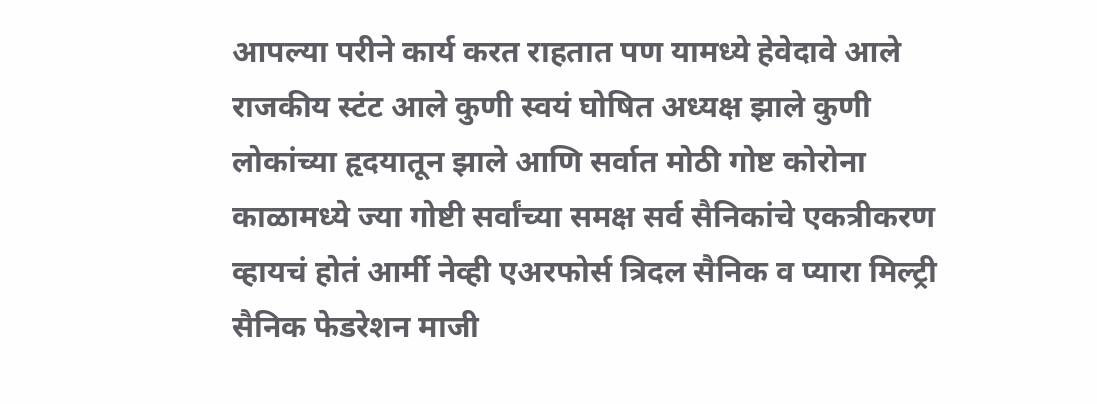आपल्या परीने कार्य करत राहतात पण यामध्ये हेवेदावे आले राजकीय स्टंट आले कुणी स्वयं घोषित अध्यक्ष झाले कुणी लोकांच्या हृदयातून झाले आणि सर्वात मोठी गोष्ट कोरोना काळामध्ये ज्या गोष्टी सर्वांच्या समक्ष सर्व सैनिकांचे एकत्रीकरण व्हायचं होतं आर्मी नेव्ही एअरफोर्स त्रिदल सैनिक व प्यारा मिल्ट्री सैनिक फेडरेशन माजी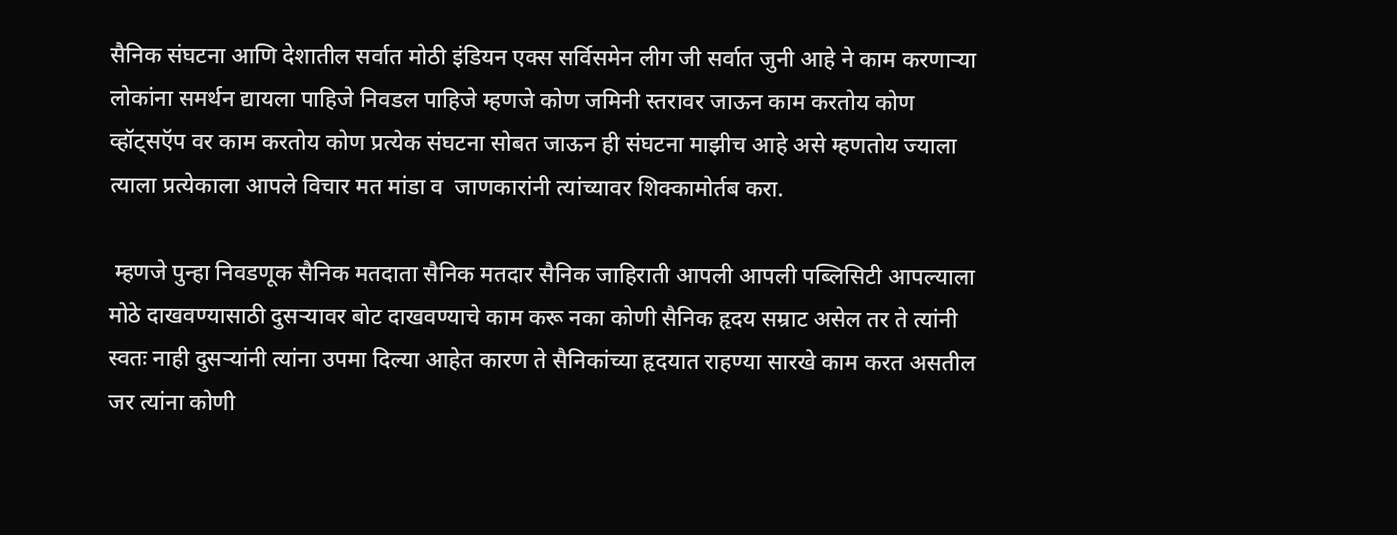सैनिक संघटना आणि देशातील सर्वात मोठी इंडियन एक्स सर्विसमेन लीग जी सर्वात जुनी आहे ने काम करणाऱ्या लोकांना समर्थन द्यायला पाहिजे निवडल पाहिजे म्हणजे कोण जमिनी स्तरावर जाऊन काम करतोय कोण व्हॉट्सऍप वर काम करतोय कोण प्रत्येक संघटना सोबत जाऊन ही संघटना माझीच आहे असे म्हणतोय ज्याला त्याला प्रत्येकाला आपले विचार मत मांडा व  जाणकारांनी त्यांच्यावर शिक्कामोर्तब करा.

 म्हणजे पुन्हा निवडणूक सैनिक मतदाता सैनिक मतदार सैनिक जाहिराती आपली आपली पब्लिसिटी आपल्याला मोठे दाखवण्यासाठी दुसऱ्यावर बोट दाखवण्याचे काम करू नका कोणी सैनिक हृदय सम्राट असेल तर ते त्यांनी स्वतः नाही दुसऱ्यांनी त्यांना उपमा दिल्या आहेत कारण ते सैनिकांच्या हृदयात राहण्या सारखे काम करत असतील जर त्यांना कोणी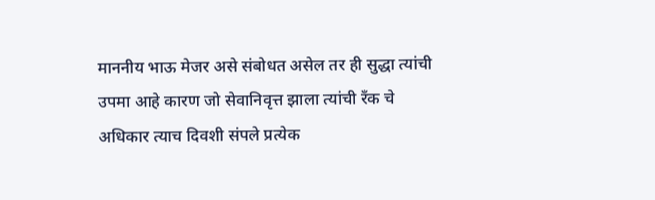माननीय भाऊ मेजर असे संबोधत असेल तर ही सुद्धा त्यांची उपमा आहे कारण जो सेवानिवृत्त झाला त्यांची रँक चे अधिकार त्याच दिवशी संपले प्रत्येक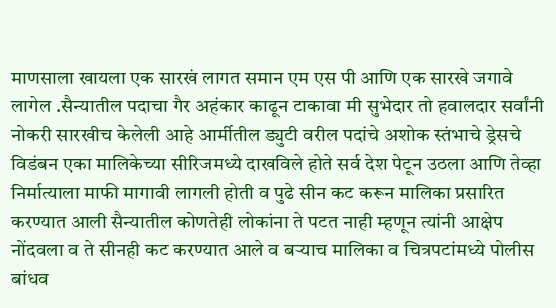माणसाला खायला एक सारखं लागत समान एम एस पी आणि एक सारखे जगावे लागेल .सैन्यातील पदाचा गैर अहंकार काढून टाकावा मी सुभेदार तो हवालदार सर्वांनी नोकरी सारखीच केलेली आहे आर्मीतील ड्युटी वरील पदांचे अशोक स्तंभाचे ड्रेसचे विडंबन एका मालिकेच्या सीरिजमध्ये दाखविले होते सर्व देश पेटून उठला आणि तेव्हा निर्मात्याला माफी मागावी लागली होती व पुढे सीन कट करून मालिका प्रसारित करण्यात आली सैन्यातील कोणतेही लोकांना ते पटत नाही म्हणून त्यांनी आक्षेप नोंदवला व ते सीनही कट करण्यात आले व बऱ्याच मालिका व चित्रपटांमध्ये पोलीस बांधव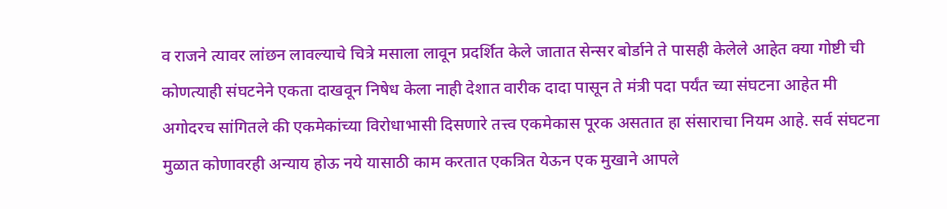व राजने त्यावर लांछन लावल्याचे चित्रे मसाला लावून प्रदर्शित केले जातात सेन्सर बोर्डाने ते पासही केलेले आहेत क्या गोष्टी ची कोणत्याही संघटनेने एकता दाखवून निषेध केला नाही देशात वारीक दादा पासून ते मंत्री पदा पर्यंत च्या संघटना आहेत मी अगोदरच सांगितले की एकमेकांच्या विरोधाभासी दिसणारे तत्त्व एकमेकास पूरक असतात हा संसाराचा नियम आहे. सर्व संघटना मुळात कोणावरही अन्याय होऊ नये यासाठी काम करतात एकत्रित येऊन एक मुखाने आपले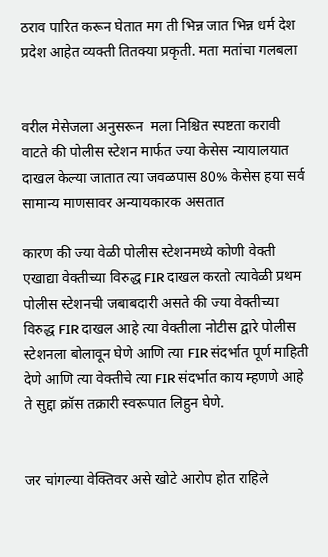ठराव पारित करून घेतात मग ती भिन्न जात भिन्न धर्म देश प्रदेश आहेत व्यक्ती तितक्या प्रकृती. मता मतांचा गलबला


वरील मेसेजला अनुसरून  मला निश्चित स्पष्टता करावी वाटते की पोलीस स्टेशन मार्फत ज्या केसेस न्यायालयात दाखल केल्या जातात त्या जवळपास 80% केसेस हया सर्व सामान्य माणसावर अन्यायकारक असतात

कारण की ज्या वेळी पोलीस स्टेशनमध्ये कोणी वेक्ती एखाद्या वेक्तीच्या विरुद्ध FIR दाखल करतो त्यावेळी प्रथम पोलीस स्टेशनची जबाबदारी असते की ज्या वेक्तीच्या विरुद्ध FIR दाखल आहे त्या वेक्तीला नोटीस द्वारे पोलीस स्टेशनला बोलावून घेणे आणि त्या FIR संदर्भात पूर्ण माहिती देणे आणि त्या वेक्तीचे त्या FIR संदर्भात काय म्हणणे आहे ते सुद्दा क्रॉस तक्रारी स्वरूपात लिहुन घेणे.


जर चांगल्या वेक्तिवर असे खोटे आरोप होत राहिले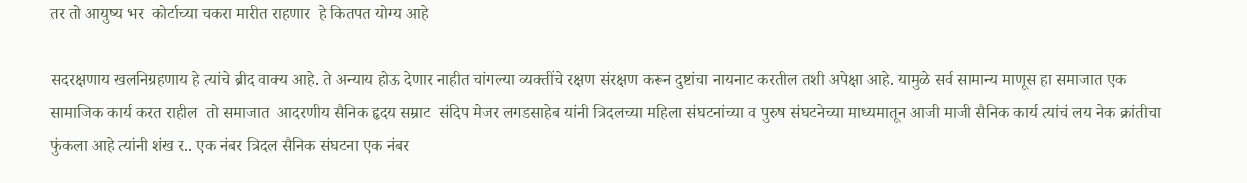तर तो आयुष्य भर  कोर्टाच्या चकरा मारीत राहणार  हे कितपत योग्य आहे

सदरक्षणाय खलनिग्रहणाय हे त्यांचे ब्रीद वाक्य आहे. ते अन्याय होऊ देणार नाहीत चांगल्या व्यक्तींचे रक्षण संरक्षण करून दुष्टांचा नायनाट करतील तशी अपेक्षा आहे. यामुळे सर्व सामान्य माणूस हा समाजात एक सामाजिक कार्य करत राहील  तो समाजात  आदरणीय सैनिक हृदय सम्राट  संदिप मेजर लगडसाहेब यांनी त्रिदलच्या महिला संघटनांच्या व पुरुष संघटनेच्या माध्यमातून आजी माजी सैनिक कार्य त्यांचं लय नेक क्रांतीचा फुंकला आहे त्यांनी शंख र.. एक नंबर त्रिदल सैनिक संघटना एक नंबर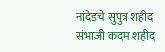नांदेडचे सुपुत्र शहीद संभाजी कदम शहीद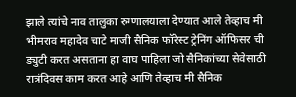झाले त्यांचे नाव तालुका रुग्णालयाला देण्यात आले तेव्हाच मी भीमराव महादेव चाटे माजी सैनिक फॉरेस्ट ट्रेनिंग ऑफिसर ची ड्युटी करत असताना हा वाघ पाहिला जो सैनिकांच्या सेवेसाठी रात्रंदिवस काम करत आहे आणि तेव्हाच मी सैनिक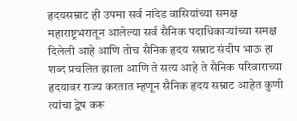हृदयसम्राट ही उपमा सर्व नांदेड वासियांच्या समक्ष महाराष्ट्रभरातून आलेल्या सर्व सैनिक पदाधिकाऱ्यांच्या समक्ष दिलेली आहे आणि तोच सैनिक हृदय सम्राट संदीप भाऊ हा शब्द प्रचलित झाला आणि ते सत्य आहे ते सैनिक परिवाराच्या हृदयावर राज्य करतात म्हणून सैनिक हृदय सम्राट आहेत कुणी त्यांचा द्वेष करू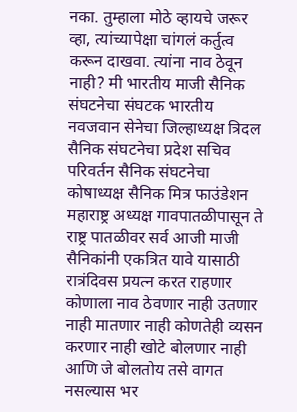नका. तुम्हाला मोठे व्हायचे जरूर  व्हा, त्यांच्यापेक्षा चांगलं कर्तुत्व करून दाखवा. त्यांना नाव ठेवून नाही? मी भारतीय माजी सैनिक संघटनेचा संघटक भारतीय नवजवान सेनेचा जिल्हाध्यक्ष त्रिदल सैनिक संघटनेचा प्रदेश सचिव परिवर्तन सैनिक संघटनेचा कोषाध्यक्ष सैनिक मित्र फाउंडेशन महाराष्ट्र अध्यक्ष गावपातळीपासून ते राष्ट्र पातळीवर सर्व आजी माजी सैनिकांनी एकत्रित यावे यासाठी रात्रंदिवस प्रयत्न करत राहणार कोणाला नाव ठेवणार नाही उतणार नाही मातणार नाही कोणतेही व्यसन करणार नाही खोटे बोलणार नाही आणि जे बोलतोय तसे वागत नसल्यास भर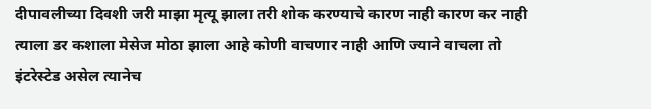दीपावलीच्या दिवशी जरी माझा मृत्यू झाला तरी शोक करण्याचे कारण नाही कारण कर नाही त्याला डर कशाला मेसेज मोठा झाला आहे कोणी वाचणार नाही आणि ज्याने वाचला तो इंटरेस्टेड असेल त्यानेच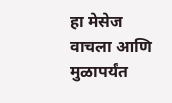हा मेसेज वाचला आणि मुळापर्यंत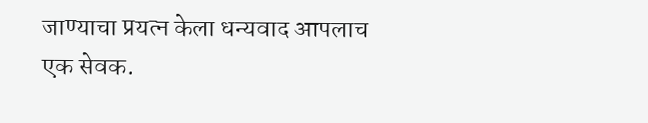जाण्याचा प्रयत्न केला धन्यवाद आपलाच एक सेवक.